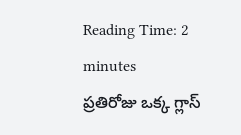Reading Time: 2 minutes
ప్రతిరోజు ఒక్క గ్లాస్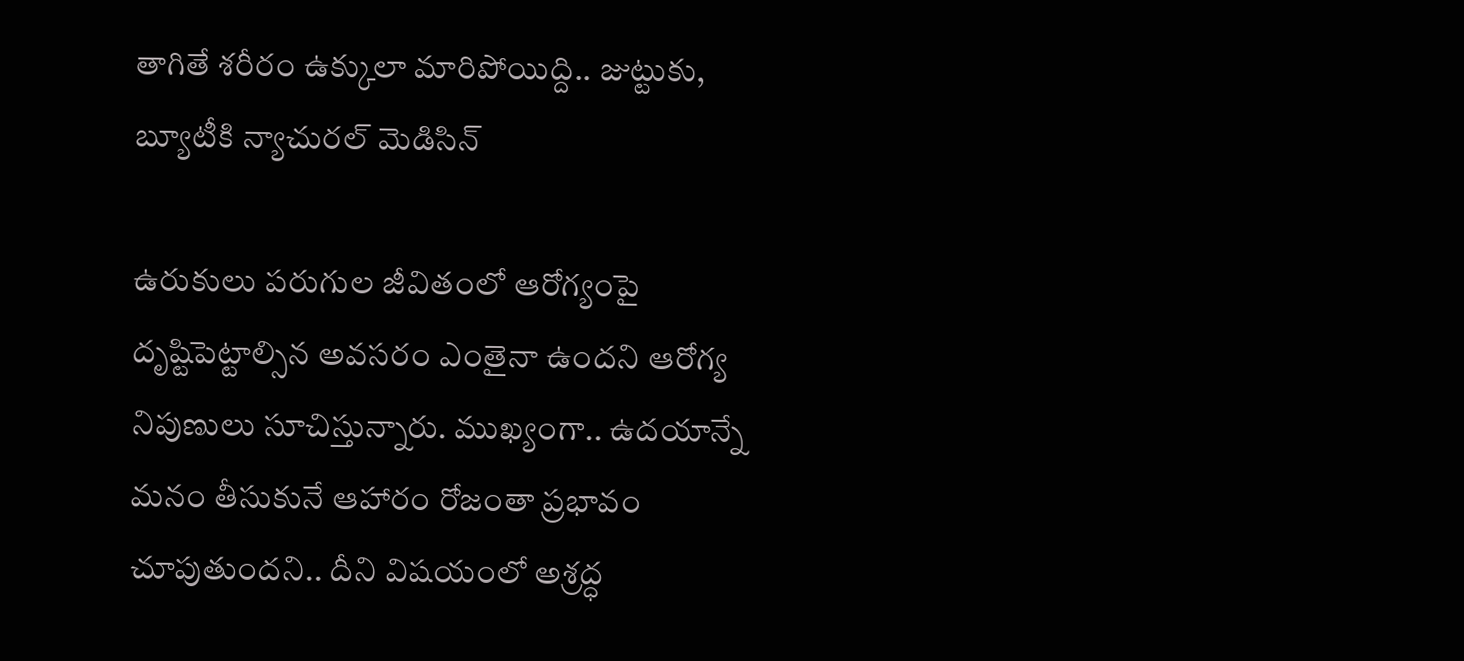తాగితే శరీరం ఉక్కులా మారిపోయిద్ది.. జుట్టుకు, బ్యూటీకి న్యాచురల్ మెడిసిన్

ఉరుకులు పరుగుల జీవితంలో ఆరోగ్యంపై దృష్టిపెట్టాల్సిన అవసరం ఎంతైనా ఉందని ఆరోగ్య నిపుణులు సూచిస్తున్నారు. ముఖ్యంగా.. ఉదయాన్నే మనం తీసుకునే ఆహారం రోజంతా ప్రభావం చూపుతుందని.. దీని విషయంలో అశ్రద్ధ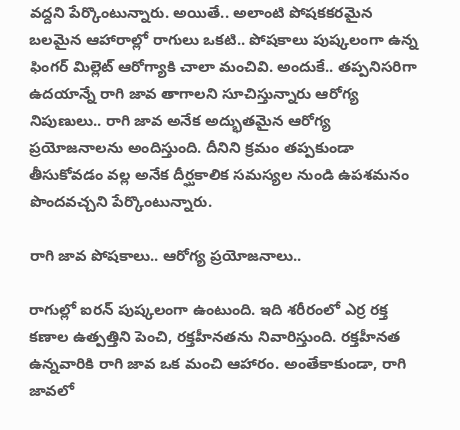వద్దని పేర్కొంటున్నారు. అయితే.. అలాంటి పోషకకరమైన బలమైన ఆహారాల్లో రాగులు ఒకటి.. పోషకాలు పుష్కలంగా ఉన్న ఫింగర్ మిల్లెట్ ఆరోగ్యాకి చాలా మంచివి. అందుకే.. తప్పనిసరిగా ఉదయాన్నే రాగి జావ తాగాలని సూచిస్తున్నారు ఆరోగ్య నిపుణులు.. రాగి జావ అనేక అద్భుతమైన ఆరోగ్య ప్రయోజనాలను అందిస్తుంది. దీనిని క్రమం తప్పకుండా తీసుకోవడం వల్ల అనేక దీర్ఘకాలిక సమస్యల నుండి ఉపశమనం పొందవచ్చని పేర్కొంటున్నారు.

రాగి జావ పోషకాలు.. ఆరోగ్య ప్రయోజనాలు..

రాగుల్లో ఐరన్ పుష్కలంగా ఉంటుంది. ఇది శరీరంలో ఎర్ర రక్త కణాల ఉత్పత్తిని పెంచి, రక్తహీనతను నివారిస్తుంది. రక్తహీనత ఉన్నవారికి రాగి జావ ఒక మంచి ఆహారం. అంతేకాకుండా, రాగి జావలో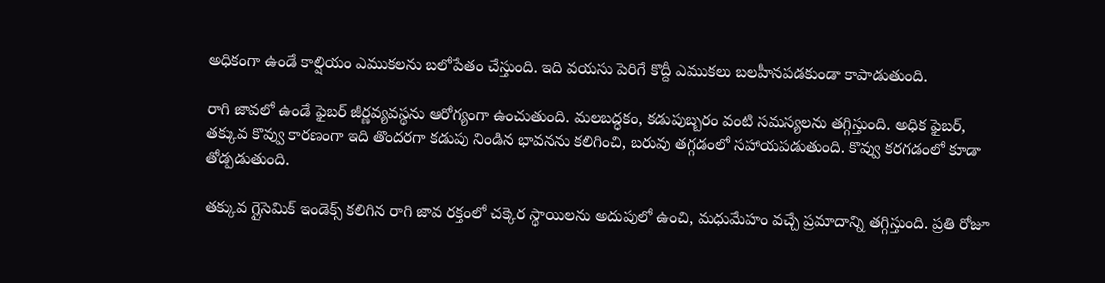అధికంగా ఉండే కాల్షియం ఎముకలను బలోపేతం చేస్తుంది. ఇది వయసు పెరిగే కొద్దీ ఎముకలు బలహీనపడకుండా కాపాడుతుంది.

రాగి జావలో ఉండే ఫైబర్ జీర్ణవ్యవస్థను ఆరోగ్యంగా ఉంచుతుంది. మలబద్ధకం, కడుపుబ్బరం వంటి సమస్యలను తగ్గిస్తుంది. అధిక ఫైబర్, తక్కువ కొవ్వు కారణంగా ఇది తొందరగా కడుపు నిండిన భావనను కలిగించి, బరువు తగ్గడంలో సహాయపడుతుంది. కొవ్వు కరగడంలో కూడా తోడ్పడుతుంది.

తక్కువ గ్లైసెమిక్ ఇండెక్స్ కలిగిన రాగి జావ రక్తంలో చక్కెర స్థాయిలను అదుపులో ఉంచి, మధుమేహం వచ్చే ప్రమాదాన్ని తగ్గిస్తుంది. ప్రతి రోజూ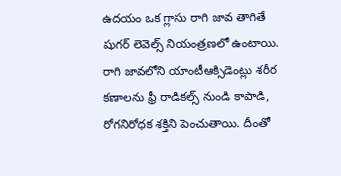ఉదయం ఒక గ్లాసు రాగి జావ తాగితే షుగర్ లెవెల్స్ నియంత్రణలో ఉంటాయి. రాగి జావలోని యాంటీఆక్సిడెంట్లు శరీర కణాలను ఫ్రీ రాడికల్స్ నుండి కాపాడి, రోగనిరోధక శక్తిని పెంచుతాయి. దీంతో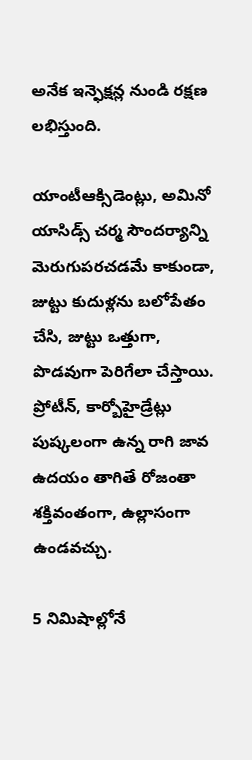అనేక ఇన్ఫెక్షన్ల నుండి రక్షణ లభిస్తుంది.

యాంటీఆక్సిడెంట్లు, అమినో యాసిడ్స్ చర్మ సౌందర్యాన్ని మెరుగుపరచడమే కాకుండా, జుట్టు కుదుళ్లను బలోపేతం చేసి, జుట్టు ఒత్తుగా, పొడవుగా పెరిగేలా చేస్తాయి. ప్రోటీన్, కార్బోహైడ్రేట్లు పుష్కలంగా ఉన్న రాగి జావ ఉదయం తాగితే రోజంతా శక్తివంతంగా, ఉల్లాసంగా ఉండవచ్చు.

5 నిమిషాల్లోనే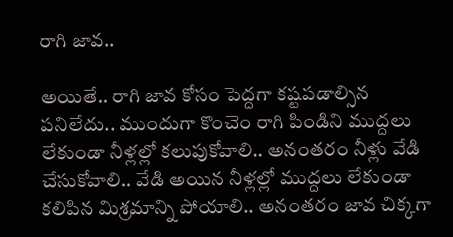రాగి జావ..

అయితే.. రాగి జావ కోసం పెద్దగా కష్టపడాల్సిన పనిలేదు.. ముందుగా కొంచెం రాగి పిండిని ముద్దలు లేకుండా నీళ్లల్లో కలుపుకోవాలి.. అనంతరం నీళ్లు వేడి చేసుకోవాలి.. వేడి అయిన నీళ్లల్లో ముద్దలు లేకుండా కలిపిన మిశ్రమాన్ని పోయాలి.. అనంతరం జావ చిక్కగా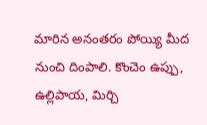మారిన అనంతరం పోయ్యి మీద నుంచి దింపాలి. కొంచెం ఉప్పు, ఉల్లిపాయ, మిర్చి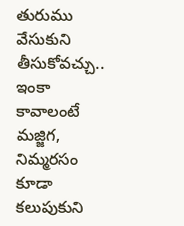తురుము వేసుకుని తీసుకోవచ్చు.. ఇంకా కావాలంటే మజ్జిగ, నిమ్మరసం కూడా కలుపుకుని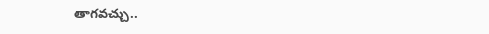తాగవచ్చు..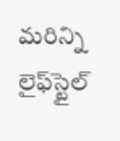మరిన్ని లైఫ్‌స్టైల్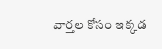వార్తల కోసం ఇక్కడ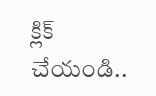క్లిక్ చేయండి..